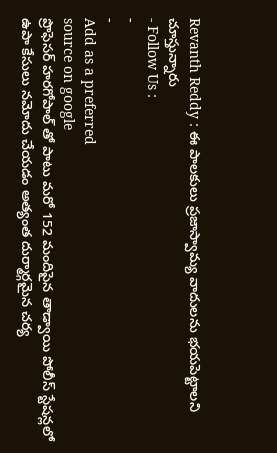Revanth Reddy : ఈ పాలకులు ప్రజాస్వామ్య వాదులను భయపెట్టాలని చూస్తున్నారు
- Follow Us :
-
-
Add as a preferred
source on google
ప్రొఫెసర్ హరగోపాల్ తో పాటు మరో 152 మందిపైన తాడ్వాయి పోలీస్ స్టేషన్లలో ఉపా కేసులు నమోదు చేయడం అత్యంత దుర్మార్గమైన చర్య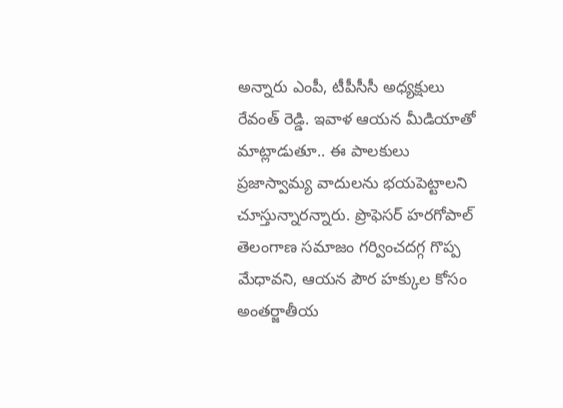అన్నారు ఎంపీ, టీపీసీసీ అధ్యక్షులు రేవంత్ రెడ్డి. ఇవాళ ఆయన మీడియాతో మాట్లాడుతూ.. ఈ పాలకులు ప్రజాస్వామ్య వాదులను భయపెట్టాలని చూస్తున్నారన్నారు. ప్రొఫెసర్ హరగోపాల్ తెలంగాణ సమాజం గర్వించదగ్గ గొప్ప మేధావని, ఆయన పౌర హక్కుల కోసం అంతర్జాతీయ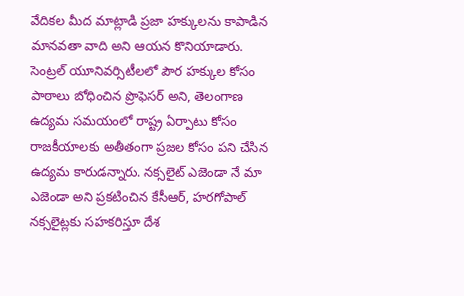వేదికల మీద మాట్లాడి ప్రజా హక్కులను కాపాడిన మానవతా వాది అని ఆయన కొనియాడారు. సెంట్రల్ యూనివర్సిటీలలో పౌర హక్కుల కోసం పాఠాలు బోధించిన ప్రొఫెసర్ అని, తెలంగాణ ఉద్యమ సమయంలో రాష్ట్ర ఏర్పాటు కోసం రాజకీయాలకు అతీతంగా ప్రజల కోసం పని చేసిన ఉద్యమ కారుడన్నారు. నక్సలైట్ ఎజెండా నే మా ఎజెండా అని ప్రకటించిన కేసీఆర్, హరగోపాల్ నక్సలైట్లకు సహకరిస్తూ దేశ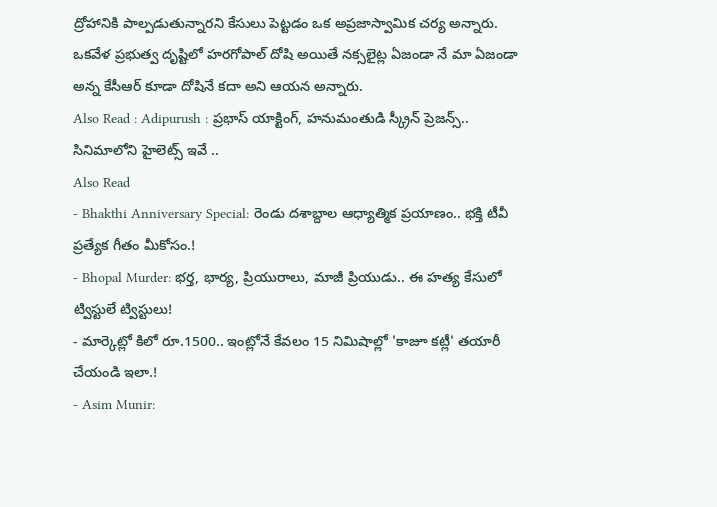ద్రోహానికి పాల్పడుతున్నారని కేసులు పెట్టడం ఒక అప్రజాస్వామిక చర్య అన్నారు. ఒకవేళ ప్రభుత్వ దృష్టిలో హరగోపాల్ దోషి అయితే నక్సలైట్ల ఏజండా నే మా ఏజండా అన్న కేసీఆర్ కూడా దోషినే కదా అని ఆయన అన్నారు.
Also Read : Adipurush : ప్రభాస్ యాక్టింగ్, హనుమంతుడి స్క్రీన్ ప్రెజన్స్.. సినిమాలోని హైలెట్స్ ఇవే ..
Also Read
- Bhakthi Anniversary Special: రెండు దశాబ్దాల ఆధ్యాత్మిక ప్రయాణం.. భక్తి టీవీ ప్రత్యేక గీతం మీకోసం.!
- Bhopal Murder: భర్త, భార్య, ప్రియురాలు, మాజీ ప్రియుడు.. ఈ హత్య కేసులో ట్విస్టులే ట్విస్టులు!
- మార్కెట్లో కిలో రూ.1500.. ఇంట్లోనే కేవలం 15 నిమిషాల్లో 'కాజూ కట్లీ' తయారీ చేయండి ఇలా.!
- Asim Munir: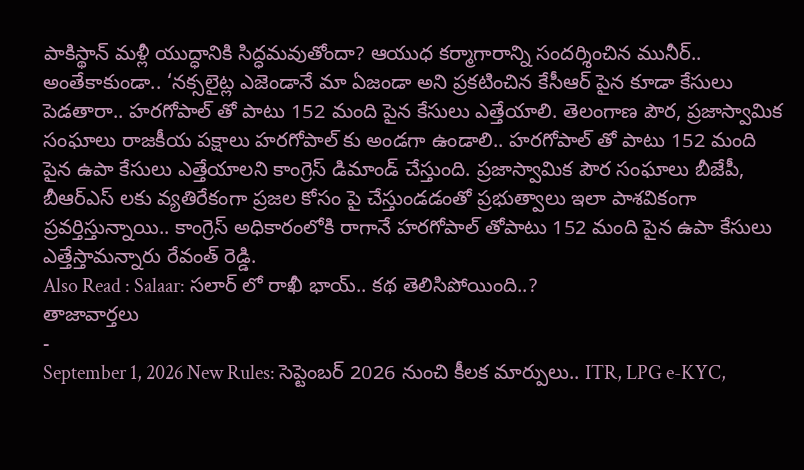పాకిస్థాన్ మళ్లీ యుద్ధానికి సిద్ధమవుతోందా? ఆయుధ కర్మాగారాన్ని సందర్శించిన మునీర్..
అంతేకాకుండా.. ‘నక్సలైట్ల ఎజెండానే మా ఏజండా అని ప్రకటించిన కేసీఆర్ పైన కూడా కేసులు పెడతారా.. హరగోపాల్ తో పాటు 152 మంది పైన కేసులు ఎత్తేయాలి. తెలంగాణ పౌర, ప్రజాస్వామిక సంఘాలు రాజకీయ పక్షాలు హరగోపాల్ కు అండగా ఉండాలి.. హరగోపాల్ తో పాటు 152 మంది పైన ఉపా కేసులు ఎత్తేయాలని కాంగ్రెస్ డిమాండ్ చేస్తుంది. ప్రజాస్వామిక పౌర సంఘాలు బీజేపీ, బీఆర్ఎస్ లకు వ్యతిరేకంగా ప్రజల కోసం పై చేస్తుండడంతో ప్రభుత్వాలు ఇలా పాశవికంగా ప్రవర్తిస్తున్నాయి.. కాంగ్రెస్ అధికారంలోకి రాగానే హరగోపాల్ తోపాటు 152 మంది పైన ఉపా కేసులు ఎత్తేస్తామన్నారు రేవంత్ రెడ్డి.
Also Read : Salaar: సలార్ లో రాఖీ భాయ్.. కథ తెలిసిపోయింది..?
తాజావార్తలు
-
September 1, 2026 New Rules: సెప్టెంబర్ 2026 నుంచి కీలక మార్పులు.. ITR, LPG e-KYC,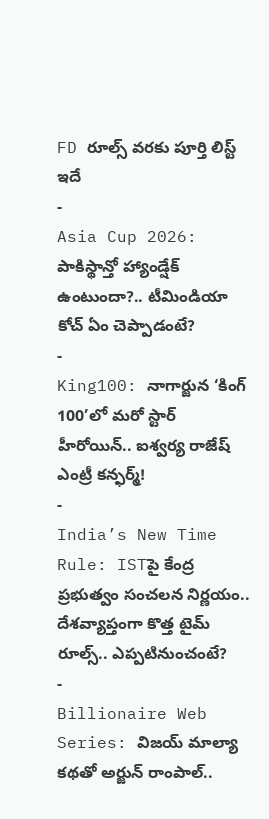FD రూల్స్ వరకు పూర్తి లిస్ట్ ఇదే
-
Asia Cup 2026: పాకిస్థాన్తో హ్యాండ్షేక్ ఉంటుందా?.. టీమిండియా కోచ్ ఏం చెప్పాడంటే?
-
King100: నాగార్జున ‘కింగ్ 100’లో మరో స్టార్ హీరోయిన్.. ఐశ్వర్య రాజేష్ ఎంట్రీ కన్ఫర్మ్!
-
India’s New Time Rule: ISTపై కేంద్ర ప్రభుత్వం సంచలన నిర్ణయం.. దేశవ్యాప్తంగా కొత్త టైమ్ రూల్స్.. ఎప్పటినుంచంటే?
-
Billionaire Web Series: విజయ్ మాల్యా కథతో అర్జున్ రాంపాల్..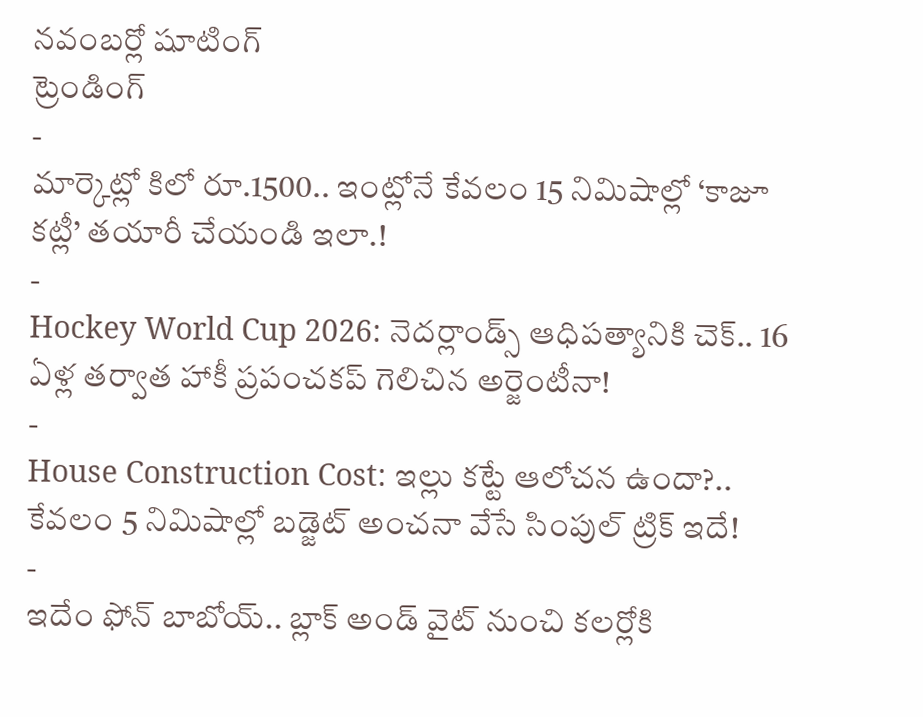నవంబర్లో షూటింగ్
ట్రెండింగ్
-
మార్కెట్లో కిలో రూ.1500.. ఇంట్లోనే కేవలం 15 నిమిషాల్లో ‘కాజూ కట్లీ’ తయారీ చేయండి ఇలా.!
-
Hockey World Cup 2026: నెదర్లాండ్స్ ఆధిపత్యానికి చెక్.. 16 ఏళ్ల తర్వాత హాకీ ప్రపంచకప్ గెలిచిన అర్జెంటీనా!
-
House Construction Cost: ఇల్లు కట్టే ఆలోచన ఉందా?.. కేవలం 5 నిమిషాల్లో బడ్జెట్ అంచనా వేసే సింపుల్ ట్రిక్ ఇదే!
-
ఇదేం ఫోన్ బాబోయ్.. బ్లాక్ అండ్ వైట్ నుంచి కలర్లోకి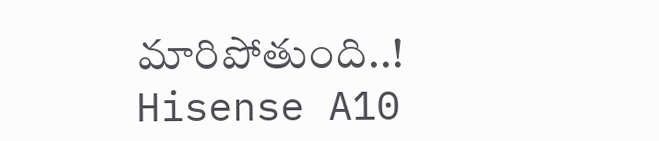మారిపోతుంది..! Hisense A10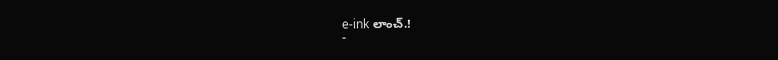e-ink లాంచ్.!
-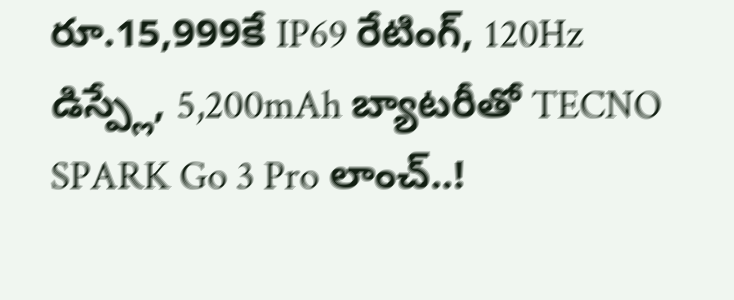రూ.15,999కే IP69 రేటింగ్, 120Hz డిస్ప్లే, 5,200mAh బ్యాటరీతో TECNO SPARK Go 3 Pro లాంచ్..!